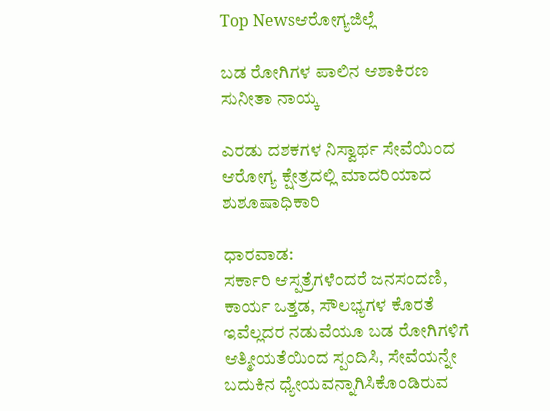Top Newsಆರೋಗ್ಯಜಿಲ್ಲೆ

ಬಡ ರೋಗಿಗಳ ಪಾಲಿನ ಆಶಾಕಿರಣ ಸುನೀತಾ ನಾಯ್ಕ

ಎರಡು ದಶಕಗಳ ನಿಸ್ವಾರ್ಥ ಸೇವೆಯಿಂದ ಆರೋಗ್ಯ ಕ್ಷೇತ್ರದಲ್ಲಿ ಮಾದರಿಯಾದ ಶುಶೂಷಾಧಿಕಾರಿ

ಧಾರವಾಡ:
ಸರ್ಕಾರಿ ಆಸ್ಪತ್ರೆಗಳೆಂದರೆ ಜನಸಂದಣಿ, ಕಾರ್ಯ ಒತ್ತಡ, ಸೌಲಭ್ಯಗಳ ಕೊರತೆ ಇವೆಲ್ಲದರ ನಡುವೆಯೂ ಬಡ ರೋಗಿಗಳಿಗೆ ಆತ್ಮೀಯತೆಯಿಂದ ಸ್ಪಂದಿಸಿ, ಸೇವೆಯನ್ನೇ ಬದುಕಿನ ಧ್ಯೇಯವನ್ನಾಗಿಸಿಕೊಂಡಿರುವ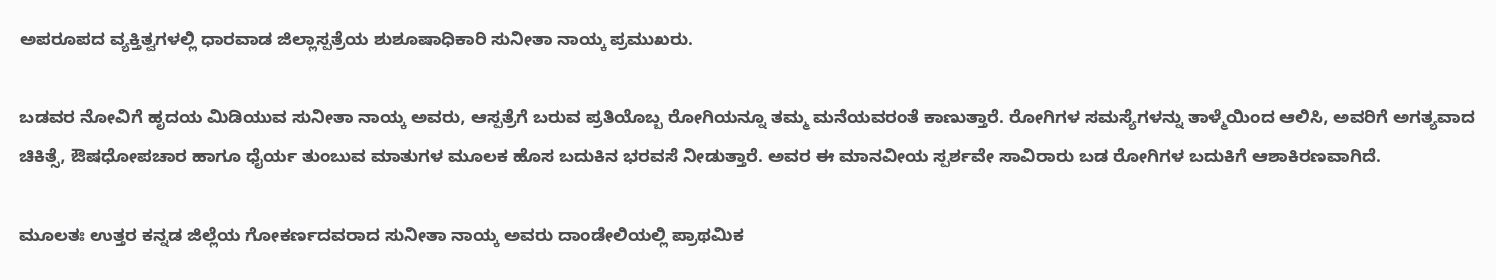ಅಪರೂಪದ ವ್ಯಕ್ತಿತ್ವಗಳಲ್ಲಿ ಧಾರವಾಡ ಜಿಲ್ಲಾಸ್ಪತ್ರೆಯ ಶುಶೂಷಾಧಿಕಾರಿ ಸುನೀತಾ ನಾಯ್ಕ ಪ್ರಮುಖರು.

ಬಡವರ ನೋವಿಗೆ ಹೃದಯ ಮಿಡಿಯುವ ಸುನೀತಾ ನಾಯ್ಕ ಅವರು, ಆಸ್ಪತ್ರೆಗೆ ಬರುವ ಪ್ರತಿಯೊಬ್ಬ ರೋಗಿಯನ್ನೂ ತಮ್ಮ ಮನೆಯವರಂತೆ ಕಾಣುತ್ತಾರೆ. ರೋಗಿಗಳ ಸಮಸ್ಯೆಗಳನ್ನು ತಾಳ್ಮೆಯಿಂದ ಆಲಿಸಿ, ಅವರಿಗೆ ಅಗತ್ಯವಾದ ಚಿಕಿತ್ಸೆ, ಔಷಧೋಪಚಾರ ಹಾಗೂ ಧೈರ್ಯ ತುಂಬುವ ಮಾತುಗಳ ಮೂಲಕ ಹೊಸ ಬದುಕಿನ ಭರವಸೆ ನೀಡುತ್ತಾರೆ. ಅವರ ಈ ಮಾನವೀಯ ಸ್ಪರ್ಶವೇ ಸಾವಿರಾರು ಬಡ ರೋಗಿಗಳ ಬದುಕಿಗೆ ಆಶಾಕಿರಣವಾಗಿದೆ.

ಮೂಲತಃ ಉತ್ತರ ಕನ್ನಡ ಜಿಲ್ಲೆಯ ಗೋಕರ್ಣದವರಾದ ಸುನೀತಾ ನಾಯ್ಕ ಅವರು ದಾಂಡೇಲಿಯಲ್ಲಿ ಪ್ರಾಥಮಿಕ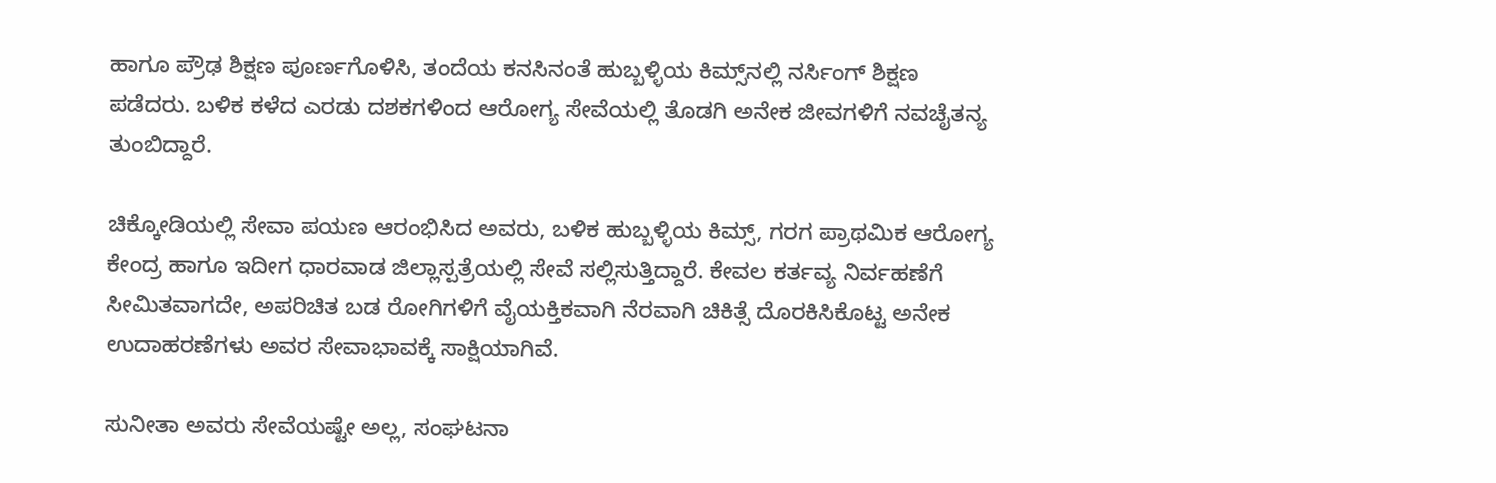ಹಾಗೂ ಪ್ರೌಢ ಶಿಕ್ಷಣ ಪೂರ್ಣಗೊಳಿಸಿ, ತಂದೆಯ ಕನಸಿನಂತೆ ಹುಬ್ಬಳ್ಳಿಯ ಕಿಮ್ಸ್‌ನಲ್ಲಿ ನರ್ಸಿಂಗ್ ಶಿಕ್ಷಣ ಪಡೆದರು. ಬಳಿಕ ಕಳೆದ ಎರಡು ದಶಕಗಳಿಂದ ಆರೋಗ್ಯ ಸೇವೆಯಲ್ಲಿ ತೊಡಗಿ ಅನೇಕ ಜೀವಗಳಿಗೆ ನವಚೈತನ್ಯ ತುಂಬಿದ್ದಾರೆ.

ಚಿಕ್ಕೋಡಿಯಲ್ಲಿ ಸೇವಾ ಪಯಣ ಆರಂಭಿಸಿದ ಅವರು, ಬಳಿಕ ಹುಬ್ಬಳ್ಳಿಯ ಕಿಮ್ಸ್‌, ಗರಗ ಪ್ರಾಥಮಿಕ ಆರೋಗ್ಯ ಕೇಂದ್ರ ಹಾಗೂ ಇದೀಗ ಧಾರವಾಡ ಜಿಲ್ಲಾಸ್ಪತ್ರೆಯಲ್ಲಿ ಸೇವೆ ಸಲ್ಲಿಸುತ್ತಿದ್ದಾರೆ. ಕೇವಲ ಕರ್ತವ್ಯ ನಿರ್ವಹಣೆಗೆ ಸೀಮಿತವಾಗದೇ, ಅಪರಿಚಿತ ಬಡ ರೋಗಿಗಳಿಗೆ ವೈಯಕ್ತಿಕವಾಗಿ ನೆರವಾಗಿ ಚಿಕಿತ್ಸೆ ದೊರಕಿಸಿಕೊಟ್ಟ ಅನೇಕ ಉದಾಹರಣೆಗಳು ಅವರ ಸೇವಾಭಾವಕ್ಕೆ ಸಾಕ್ಷಿಯಾಗಿವೆ.

ಸುನೀತಾ ಅವರು ಸೇವೆಯಷ್ಟೇ ಅಲ್ಲ, ಸಂಘಟನಾ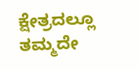ಕ್ಷೇತ್ರದಲ್ಲೂ ತಮ್ಮದೇ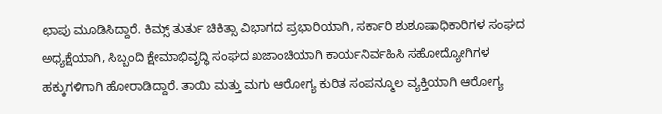ಛಾಪು ಮೂಡಿಸಿದ್ದಾರೆ. ಕಿಮ್ಸ್ ತುರ್ತು ಚಿಕಿತ್ಸಾ ವಿಭಾಗದ ಪ್ರಭಾರಿಯಾಗಿ, ಸರ್ಕಾರಿ ಶುಶೂಷಾಧಿಕಾರಿಗಳ ಸಂಘದ ಅಧ್ಯಕ್ಷೆಯಾಗಿ, ಸಿಬ್ಬಂದಿ ಕ್ಷೇಮಾಭಿವೃದ್ಧಿ ಸಂಘದ ಖಜಾಂಚಿಯಾಗಿ ಕಾರ್ಯನಿರ್ವಹಿಸಿ ಸಹೋದ್ಯೋಗಿಗಳ ಹಕ್ಕುಗಳಿಗಾಗಿ ಹೋರಾಡಿದ್ದಾರೆ. ತಾಯಿ ಮತ್ತು ಮಗು ಆರೋಗ್ಯ ಕುರಿತ ಸಂಪನ್ಮೂಲ ವ್ಯಕ್ತಿಯಾಗಿ ಆರೋಗ್ಯ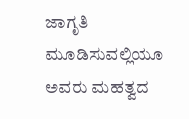ಜಾಗೃತಿ ಮೂಡಿಸುವಲ್ಲಿಯೂ ಅವರು ಮಹತ್ವದ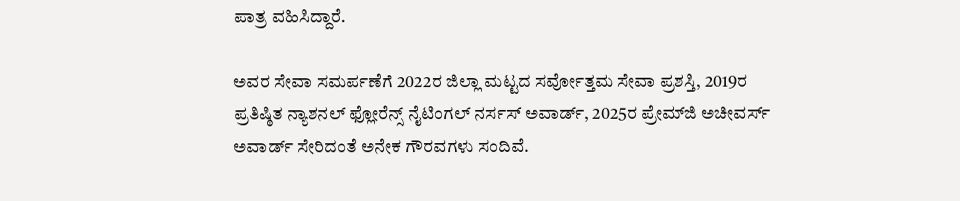ಪಾತ್ರ ವಹಿಸಿದ್ದಾರೆ.

ಅವರ ಸೇವಾ ಸಮರ್ಪಣೆಗೆ 2022ರ ಜಿಲ್ಲಾ ಮಟ್ಟದ ಸರ್ವೋತ್ತಮ ಸೇವಾ ಪ್ರಶಸ್ತಿ, 2019ರ ಪ್ರತಿಷ್ಠಿತ ನ್ಯಾಶನಲ್ ಫ್ಲೋರೆನ್ಸ್ ನೈಟಿಂಗಲ್ ನರ್ಸಸ್ ಅವಾರ್ಡ್, 2025ರ ಪ್ರೇಮ್‌ಜಿ ಅಚೀವರ್ಸ್ ಅವಾರ್ಡ್ ಸೇರಿದಂತೆ ಅನೇಕ ಗೌರವಗಳು ಸಂದಿವೆ.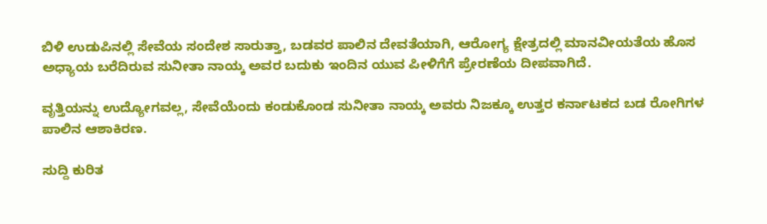ಬಿಳಿ ಉಡುಪಿನಲ್ಲಿ ಸೇವೆಯ ಸಂದೇಶ ಸಾರುತ್ತಾ, ಬಡವರ ಪಾಲಿನ ದೇವತೆಯಾಗಿ, ಆರೋಗ್ಯ ಕ್ಷೇತ್ರದಲ್ಲಿ ಮಾನವೀಯತೆಯ ಹೊಸ ಅಧ್ಯಾಯ ಬರೆದಿರುವ ಸುನೀತಾ ನಾಯ್ಕ ಅವರ ಬದುಕು ಇಂದಿನ ಯುವ ಪೀಳಿಗೆಗೆ ಪ್ರೇರಣೆಯ ದೀಪವಾಗಿದೆ.

ವೃತ್ತಿಯನ್ನು ಉದ್ಯೋಗವಲ್ಲ, ಸೇವೆಯೆಂದು ಕಂಡುಕೊಂಡ ಸುನೀತಾ ನಾಯ್ಕ ಅವರು ನಿಜಕ್ಕೂ ಉತ್ತರ ಕರ್ನಾಟಕದ ಬಡ ರೋಗಿಗಳ ಪಾಲಿನ ಆಶಾಕಿರಣ.

ಸುದ್ದಿ ಕುರಿತ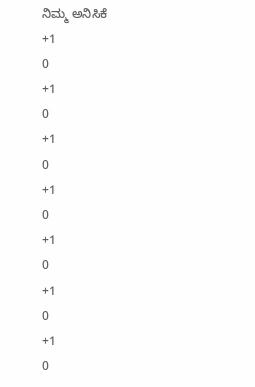ನಿಮ್ಮ ಅನಿಸಿಕೆ
+1
0
+1
0
+1
0
+1
0
+1
0
+1
0
+1
0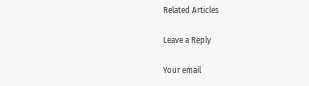Related Articles

Leave a Reply

Your email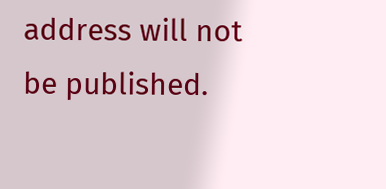address will not be published.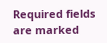Required fields are marked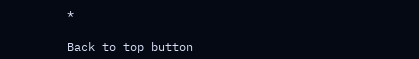*

Back to top button